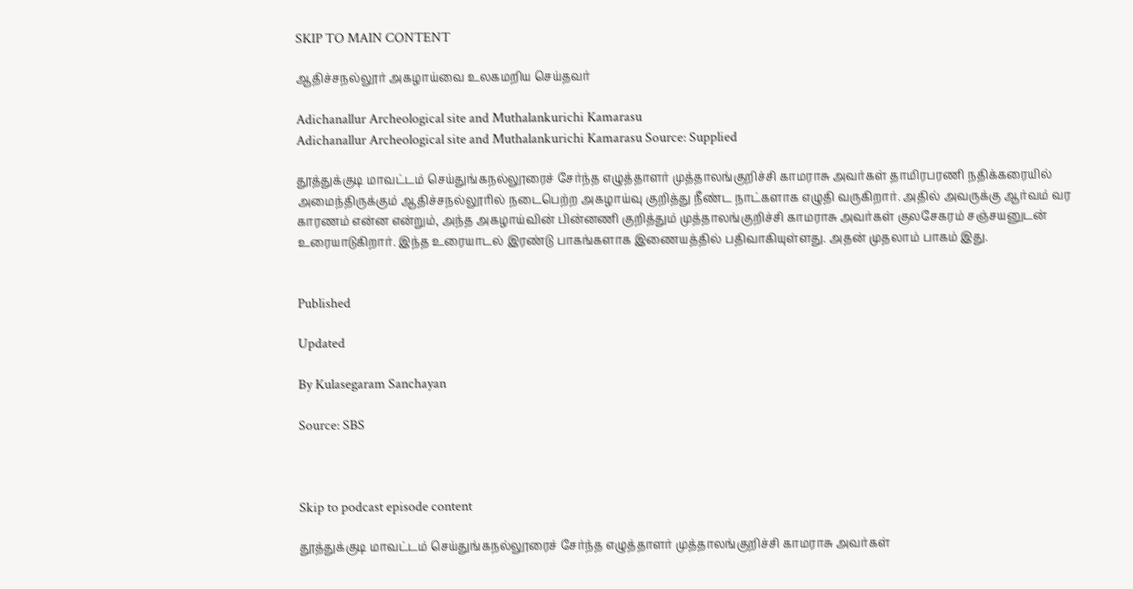SKIP TO MAIN CONTENT

ஆதிச்சநல்லூர் அகழாய்வை உலகமறிய செய்தவர்

Adichanallur Archeological site and Muthalankurichi Kamarasu
Adichanallur Archeological site and Muthalankurichi Kamarasu Source: Supplied

தூத்துக்குடி மாவட்டம் செய்துங்கநல்லூரைச் சேர்ந்த எழுத்தாளர் முத்தாலங்குறிச்சி காமராசு அவர்கள் தாமிரபரணி நதிக்கரையில் அமைந்திருக்கும் ஆதிச்சநல்லூரில் நடைபெற்ற அகழாய்வு குறித்து நீண்ட நாட்களாக எழுதி வருகிறார். அதில் அவருக்கு ஆர்வம் வர காரணம் என்ன என்றும், அந்த அகழாய்வின் பின்னணி குறித்தும் முத்தாலங்குறிச்சி காமராசு அவர்கள் குலசேகரம் சஞ்சயனுடன் உரையாடுகிறார். இந்த உரையாடல் இரண்டு பாகங்களாக இணையத்தில் பதிவாகியுள்ளது. அதன் முதலாம் பாகம் இது.


Published

Updated

By Kulasegaram Sanchayan

Source: SBS



Skip to podcast episode content

தூத்துக்குடி மாவட்டம் செய்துங்கநல்லூரைச் சேர்ந்த எழுத்தாளர் முத்தாலங்குறிச்சி காமராசு அவர்கள்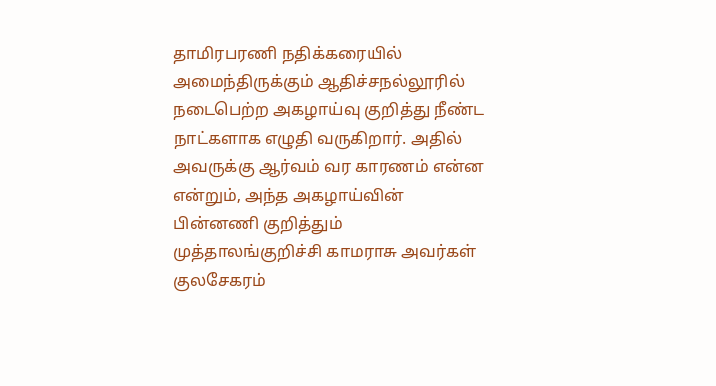தாமிரபரணி நதிக்கரையில் அமைந்திருக்கும் ஆதிச்சநல்லூரில் நடைபெற்ற அகழாய்வு குறித்து நீண்ட நாட்களாக எழுதி வருகிறார். அதில் அவருக்கு ஆர்வம் வர காரணம் என்ன என்றும், அந்த அகழாய்வின் பின்னணி குறித்தும் முத்தாலங்குறிச்சி காமராசு அவர்கள் குலசேகரம்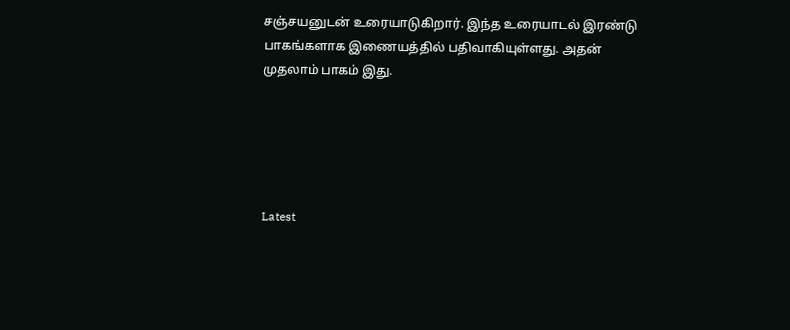சஞ்சயனுடன் உரையாடுகிறார். இந்த உரையாடல் இரண்டு பாகங்களாக இணையத்தில் பதிவாகியுள்ளது. அதன் முதலாம் பாகம் இது.





Latest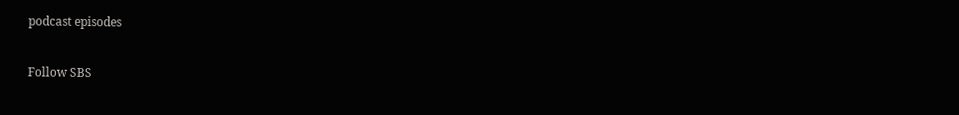podcast episodes

Follow SBS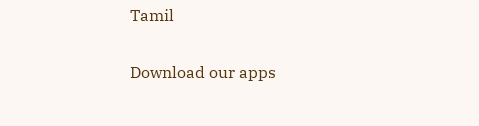Tamil

Download our apps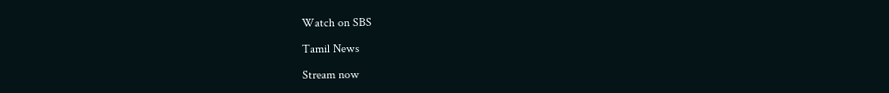Watch on SBS

Tamil News

Stream now